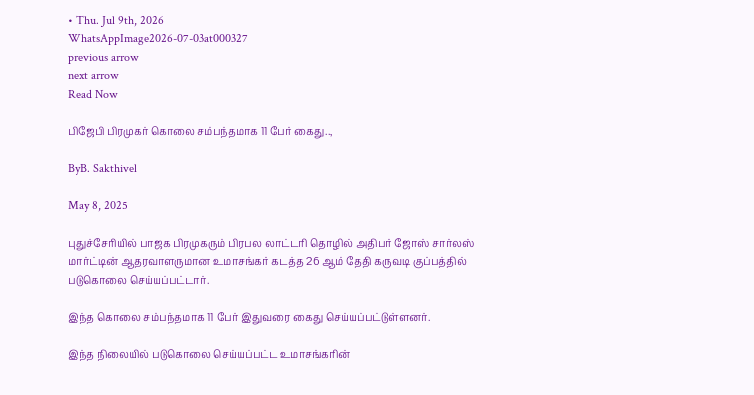• Thu. Jul 9th, 2026
WhatsAppImage2026-07-03at000327
previous arrow
next arrow
Read Now

பிஜேபி பிரமுகர் கொலை சம்பந்தமாக 11 பேர் கைது..,

ByB. Sakthivel

May 8, 2025

புதுச்சேரியில் பாஜக பிரமுகரும் பிரபல லாட்டரி தொழில் அதிபர் ஜோஸ் சார்லஸ் மார்ட்டின் ஆதரவாளருமான உமாசங்கர் கடத்த 26 ஆம் தேதி கருவடி குப்பத்தில் படுகொலை செய்யப்பட்டார்.

இந்த கொலை சம்பந்தமாக 11 பேர் இதுவரை கைது செய்யப்பட்டுள்ளனர்.

இந்த நிலையில் படுகொலை செய்யப்பட்ட உமாசங்கரின்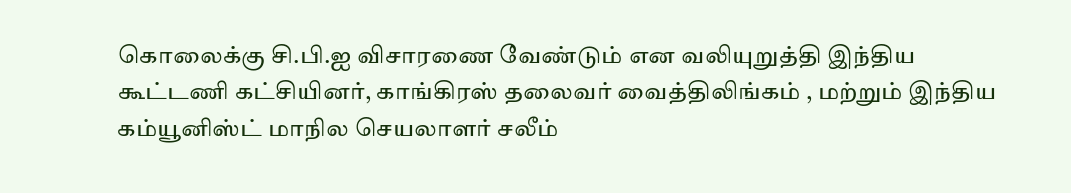கொலைக்கு சி.பி.ஐ விசாரணை வேண்டும் என வலியுறுத்தி இந்திய கூட்டணி கட்சியினர், காங்கிரஸ் தலைவர் வைத்திலிங்கம் , மற்றும் இந்திய கம்யூனிஸ்ட் மாநில செயலாளர் சலீம்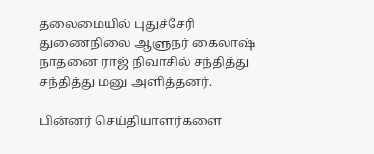தலைமையில் புதுச்சேரி துணைநிலை ஆளுநர் கைலாஷ் நாதனை ராஜ் நிவாசில் சந்தித்து சந்தித்து மனு அளித்தனர்.

பின்னர் செய்தியாளர்களை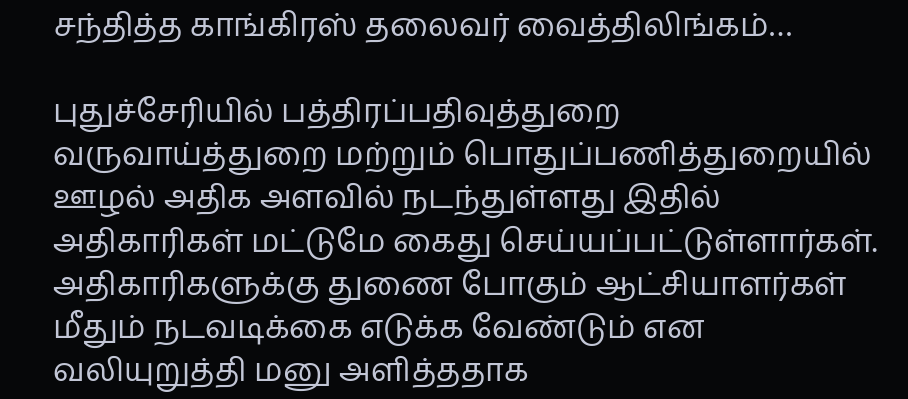சந்தித்த காங்கிரஸ் தலைவர் வைத்திலிங்கம்…

புதுச்சேரியில் பத்திரப்பதிவுத்துறை வருவாய்த்துறை மற்றும் பொதுப்பணித்துறையில் ஊழல் அதிக அளவில் நடந்துள்ளது இதில் அதிகாரிகள் மட்டுமே கைது செய்யப்பட்டுள்ளார்கள். அதிகாரிகளுக்கு துணை போகும் ஆட்சியாளர்கள் மீதும் நடவடிக்கை எடுக்க வேண்டும் என வலியுறுத்தி மனு அளித்ததாக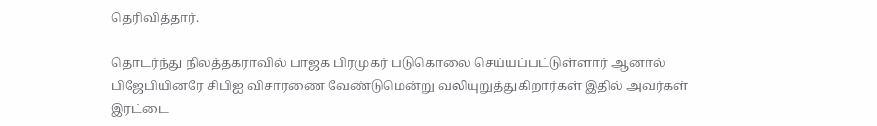தெரிவித்தார்.

தொடர்ந்து நிலத்தகராவில் பாஜக பிரமுகர் படுகொலை செய்யப்பட்டுள்ளார் ஆனால் பிஜேபியினரே சிபிஐ விசாரணை வேண்டுமென்று வலியுறுத்துகிறார்கள் இதில் அவர்கள் இரட்டை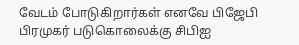வேடம் போடுகிறார்கள் எனவே பிஜேபி பிரமுகர் படுகொலைக்கு சிபிஐ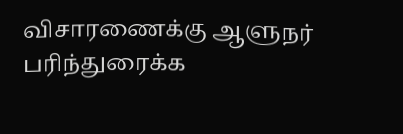விசாரணைக்கு ஆளுநர் பரிந்துரைக்க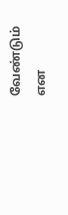வேண்டும் என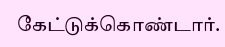கேட்டுக்கொண்டார்.